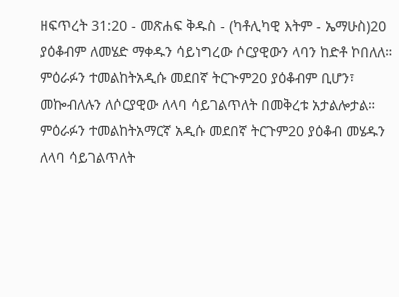ዘፍጥረት 31:20 - መጽሐፍ ቅዱስ - (ካቶሊካዊ እትም - ኤማሁስ)20 ያዕቆብም ለመሄድ ማቀዱን ሳይነግረው ሶርያዊውን ላባን ከድቶ ኮበለለ። ምዕራፉን ተመልከትአዲሱ መደበኛ ትርጒም20 ያዕቆብም ቢሆን፣ መኰብለሉን ለሶርያዊው ለላባ ሳይገልጥለት በመቅረቱ አታልሎታል። ምዕራፉን ተመልከትአማርኛ አዲሱ መደበኛ ትርጉም20 ያዕቆብ መሄዱን ለላባ ሳይገልጥለት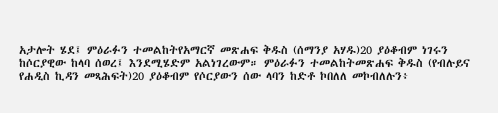አታሎት ሄደ፤ ምዕራፉን ተመልከትየአማርኛ መጽሐፍ ቅዱስ (ሰማንያ አሃዱ)20 ያዕቆብም ነገሩን ከሶርያዊው ከላባ ሰወረ፤ እንደሚሄድም አልነገረውም። ምዕራፉን ተመልከትመጽሐፍ ቅዱስ (የብሉይና የሐዲስ ኪዳን መጻሕፍት)20 ያዕቆብም የሶርያውን ሰው ላባን ከድቶ ኮበለለ መኮብለሉን፥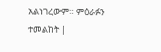አልነገረውም። ምዕራፉን ተመልከት |